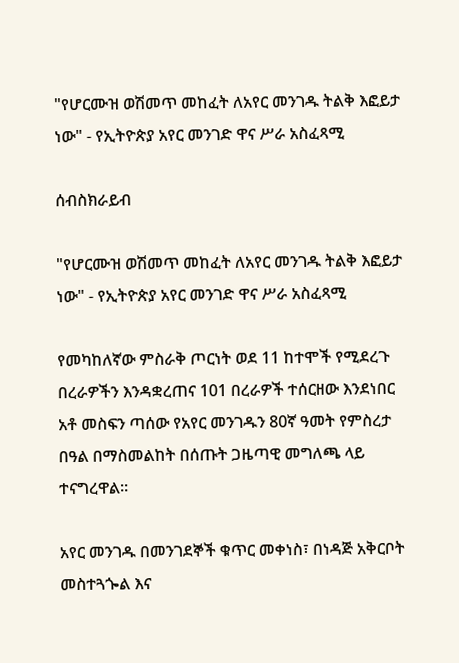"የሆርሙዝ ወሽመጥ መከፈት ለአየር መንገዱ ትልቅ እፎይታ ነው" - የኢትዮጵያ አየር መንገድ ዋና ሥራ አስፈጻሚ

ሰብስክራይብ

"የሆርሙዝ ወሽመጥ መከፈት ለአየር መንገዱ ትልቅ እፎይታ ነው" - የኢትዮጵያ አየር መንገድ ዋና ሥራ አስፈጻሚ

የመካከለኛው ምስራቅ ጦርነት ወደ 11 ከተሞች የሚደረጉ በረራዎችን እንዳቋረጠና 101 በረራዎች ተሰርዘው እንደነበር አቶ መስፍን ጣሰው የአየር መንገዱን 80ኛ ዓመት የምስረታ በዓል በማስመልከት በሰጡት ጋዜጣዊ መግለጫ ላይ ተናግረዋል።

አየር መንገዱ በመንገደኞች ቁጥር መቀነስ፣ በነዳጅ አቅርቦት መስተጓጐል እና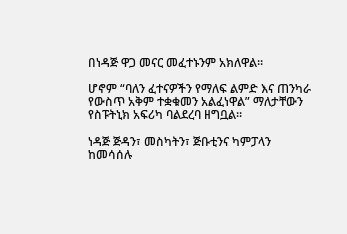በነዳጅ ዋጋ መናር መፈተኑንም አክለዋል።

ሆኖም “ባለን ፈተናዎችን የማለፍ ልምድ እና ጠንካራ የውስጥ አቅም ተቋቁመን አልፈነዋል” ማለታቸውን የስፑትኒክ አፍሪካ ባልደረባ ዘግቧል።

ነዳጅ ጅዳን፣ መስካትን፣ ጅቡቲንና ካምፓላን ከመሳሰሉ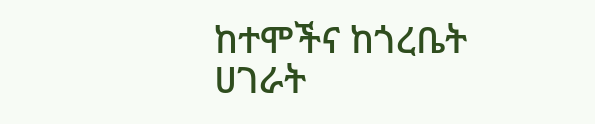ከተሞችና ከጎረቤት ሀገራት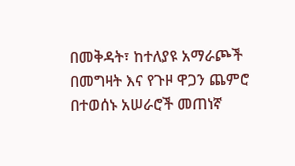በመቅዳት፣ ከተለያዩ አማራጮች በመግዛት እና የጉዞ ዋጋን ጨምሮ በተወሰኑ አሠራሮች መጠነኛ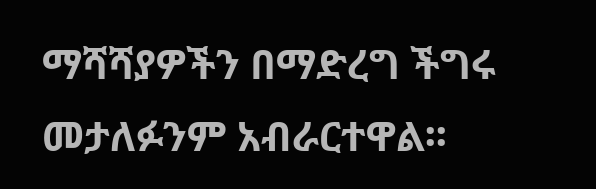ማሻሻያዎችን በማድረግ ችግሩ መታለፉንም አብራርተዋል፡፡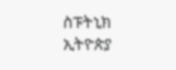ስፑትኒክ ኢትዮጵያ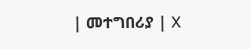| መተግበሪያ | X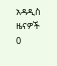አዳዲስ ዜናዎች
0